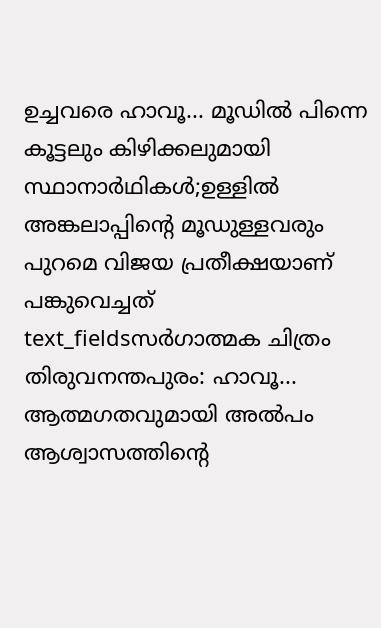ഉച്ചവരെ ഹാവൂ... മൂഡിൽ പിന്നെ കൂട്ടലും കിഴിക്കലുമായി സ്ഥാനാർഥികൾ;ഉള്ളിൽ അങ്കലാപ്പിന്റെ മൂഡുള്ളവരും പുറമെ വിജയ പ്രതീക്ഷയാണ് പങ്കുവെച്ചത്
text_fieldsസർഗാത്മക ചിത്രം
തിരുവനന്തപുരം: ഹാവൂ... ആത്മഗതവുമായി അൽപം ആശ്വാസത്തിന്റെ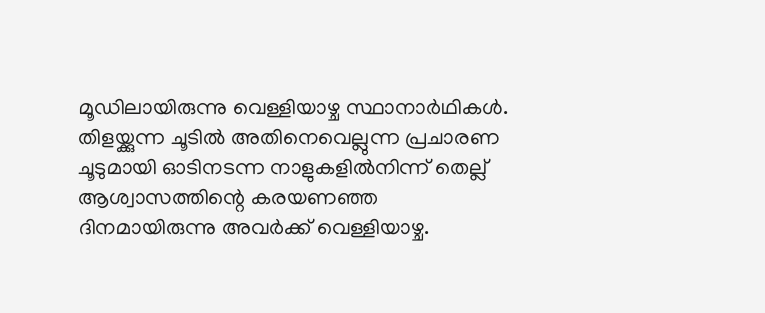മൂഡിലായിരുന്നു വെള്ളിയാഴ്ച സ്ഥാനാർഥികൾ. തിളയ്ക്കുന്ന ചൂടിൽ അതിനെവെല്ലുന്ന പ്രചാരണ ചൂടുമായി ഓടിനടന്ന നാളുകളിൽനിന്ന് തെല്ല് ആശ്വാസത്തിന്റെ കരയണഞ്ഞ ദിനമായിരുന്നു അവർക്ക് വെള്ളിയാഴ്ച.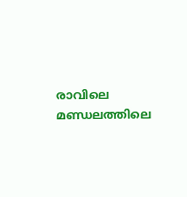രാവിലെ മണ്ഡലത്തിലെ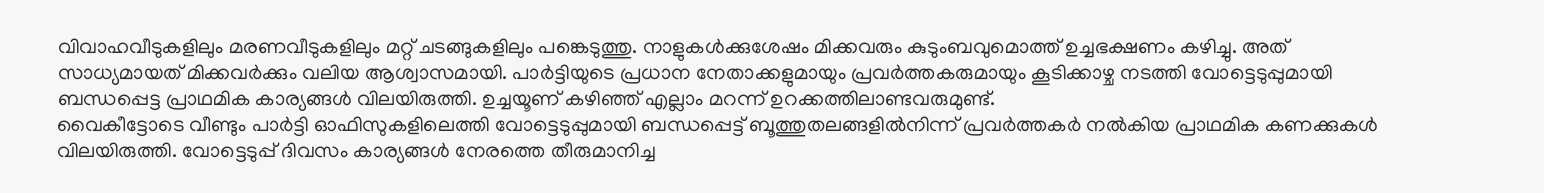വിവാഹവീടുകളിലും മരണവീടുകളിലും മറ്റ് ചടങ്ങുകളിലും പങ്കെടുത്തു. നാളുകൾക്കുശേഷം മിക്കവരും കുടുംബവുമൊത്ത് ഉച്ചഭക്ഷണം കഴിച്ചു. അത് സാധ്യമായത് മിക്കവർക്കും വലിയ ആശ്വാസമായി. പാർട്ടിയുടെ പ്രധാന നേതാക്കളുമായും പ്രവർത്തകരുമായും കൂടിക്കാഴ്ച നടത്തി വോട്ടെടുപ്പുമായി ബന്ധപ്പെട്ട പ്രാഥമിക കാര്യങ്ങൾ വിലയിരുത്തി. ഉച്ചയൂണ് കഴിഞ്ഞ് എല്ലാം മറന്ന് ഉറക്കത്തിലാണ്ടവരുമുണ്ട്.
വൈകീട്ടോടെ വീണ്ടും പാർട്ടി ഓഫിസുകളിലെത്തി വോട്ടെടുപ്പുമായി ബന്ധപ്പെട്ട് ബൂത്തുതലങ്ങളിൽനിന്ന് പ്രവർത്തകർ നൽകിയ പ്രാഥമിക കണക്കുകൾ വിലയിരുത്തി. വോട്ടെടുപ്പ് ദിവസം കാര്യങ്ങൾ നേരത്തെ തീരുമാനിച്ച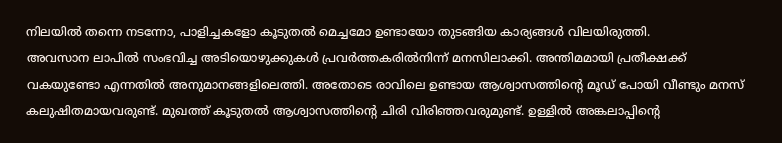നിലയിൽ തന്നെ നടന്നോ, പാളിച്ചകളോ കൂടുതൽ മെച്ചമോ ഉണ്ടായോ തുടങ്ങിയ കാര്യങ്ങൾ വിലയിരുത്തി.
അവസാന ലാപിൽ സംഭവിച്ച അടിയൊഴുക്കുകൾ പ്രവർത്തകരിൽനിന്ന് മനസിലാക്കി. അന്തിമമായി പ്രതീക്ഷക്ക് വകയുണ്ടോ എന്നതിൽ അനുമാനങ്ങളിലെത്തി. അതോടെ രാവിലെ ഉണ്ടായ ആശ്വാസത്തിന്റെ മൂഡ് പോയി വീണ്ടും മനസ് കലുഷിതമായവരുണ്ട്. മുഖത്ത് കൂടുതൽ ആശ്വാസത്തിന്റെ ചിരി വിരിഞ്ഞവരുമുണ്ട്. ഉള്ളിൽ അങ്കലാപ്പിന്റെ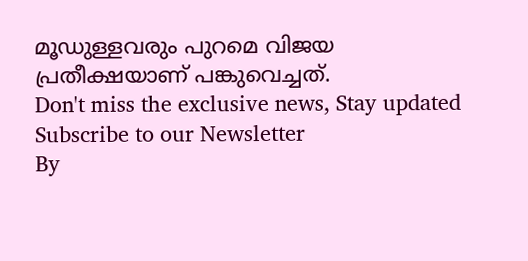മൂഡുള്ളവരും പുറമെ വിജയ പ്രതീക്ഷയാണ് പങ്കുവെച്ചത്.
Don't miss the exclusive news, Stay updated
Subscribe to our Newsletter
By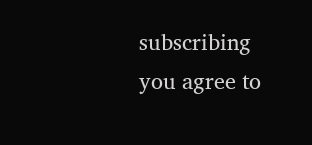subscribing you agree to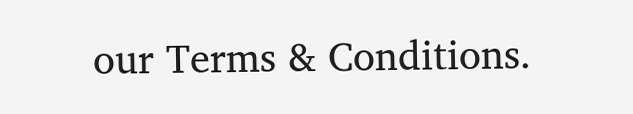our Terms & Conditions.